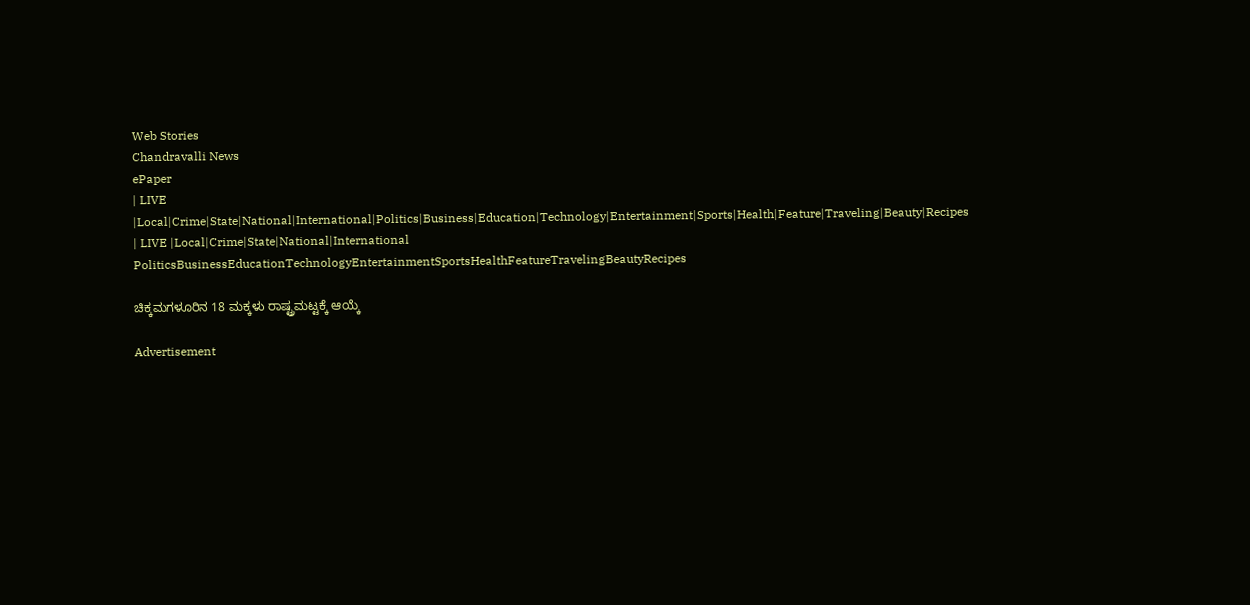Web Stories
Chandravalli News
ePaper
| LIVE |Local|Crime|State|National|International|Politics|Business|Education|Technology|Entertainment|Sports|Health|Feature|Traveling|Beauty|Recipes
| LIVE |Local|Crime|State|National|International
PoliticsBusinessEducationTechnologyEntertainmentSportsHealthFeatureTravelingBeautyRecipes

ಚಿಕ್ಕಮಗಳೂರಿನ 18 ಮಕ್ಕಳು ರಾಷ್ಟ್ರಮಟ್ಟಕ್ಕೆ ಆಯ್ಕೆ

Advertisement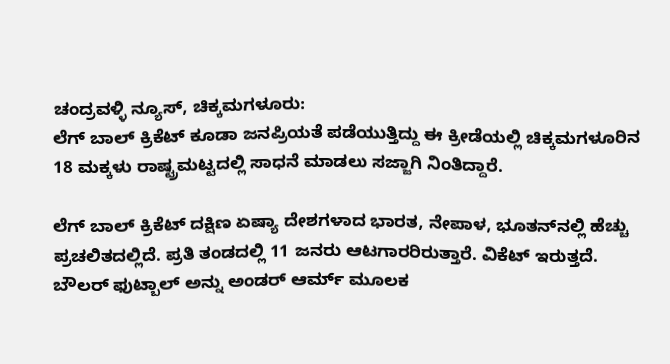ಚಂದ್ರವಳ್ಳಿ ನ್ಯೂಸ್, ಚಿಕ್ಕಮಗಳೂರು:
ಲೆಗ್ ಬಾಲ್ ಕ್ರಿಕೆಟ್ ಕೂಡಾ ಜನಪ್ರಿಯತೆ ಪಡೆಯುತ್ತಿದ್ದು ಈ ಕ್ರೀಡೆಯಲ್ಲಿ ಚಿಕ್ಕಮಗಳೂರಿನ 18 ಮಕ್ಕಳು ರಾಷ್ಟ್ರಮಟ್ಟದಲ್ಲಿ ಸಾಧನೆ ಮಾಡಲು ಸಜ್ಜಾಗಿ ನಿಂತಿದ್ದಾರೆ.

ಲೆಗ್ ಬಾಲ್ ಕ್ರಿಕೆಟ್ ದಕ್ಷಿಣ ಏಷ್ಯಾ ದೇಶಗಳಾದ ಭಾರತ, ನೇಪಾಳ, ಭೂತನ್‌ನಲ್ಲಿ ಹೆಚ್ಚು ಪ್ರಚಲಿತದಲ್ಲಿದೆ. ಪ್ರತಿ ತಂಡದಲ್ಲಿ 11 ಜನರು ಆಟಗಾರರಿರುತ್ತಾರೆ. ವಿಕೆಟ್ ಇರುತ್ತದೆ. ಬೌಲರ್ ಫುಟ್ಬಾಲ್ ಅನ್ನು ಅಂಡರ್ ಆರ್ಮ್ ಮೂಲಕ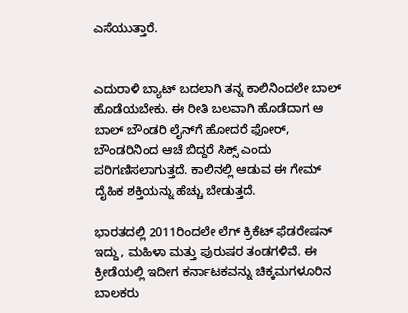ಎಸೆಯುತ್ತಾರೆ.


ಎದುರಾಳಿ ಬ್ಯಾಟ್ ಬದಲಾಗಿ ತನ್ನ ಕಾಲಿನಿಂದಲೇ ಬಾಲ್ ಹೊಡೆಯಬೇಕು. ಈ ರೀತಿ ಬಲವಾಗಿ ಹೊಡೆದಾಗ ಆ ಬಾಲ್ ಬೌಂಡರಿ ಲೈನ್‌ಗೆ ಹೋದರೆ ಫೋರ್, ಬೌಂಡರಿನಿಂದ ಆಚೆ ಬಿದ್ದರೆ ಸಿಕ್ಸ್ ಎಂದು ಪರಿಗಣಿಸಲಾಗುತ್ತದೆ. ಕಾಲಿನಲ್ಲಿ ಆಡುವ ಈ ಗೇಮ್ ದೈಹಿಕ ಶಕ್ತಿಯನ್ನು ಹೆಚ್ಚು ಬೇಡುತ್ತದೆ.

ಭಾರತದಲ್ಲಿ 2011ರಿಂದಲೇ ಲೆಗ್ ಕ್ರಿಕೆಟ್ ಫೆಡರೇಷನ್ ಇದ್ದು, ಮಹಿಳಾ ಮತ್ತು ಪುರುಷರ ತಂಡಗಳಿವೆ. ಈ ಕ್ರೀಡೆಯಲ್ಲಿ ಇದೀಗ ಕರ್ನಾಟಕವನ್ನು ಚಿಕ್ಕಮಗಳೂರಿನ ಬಾಲಕರು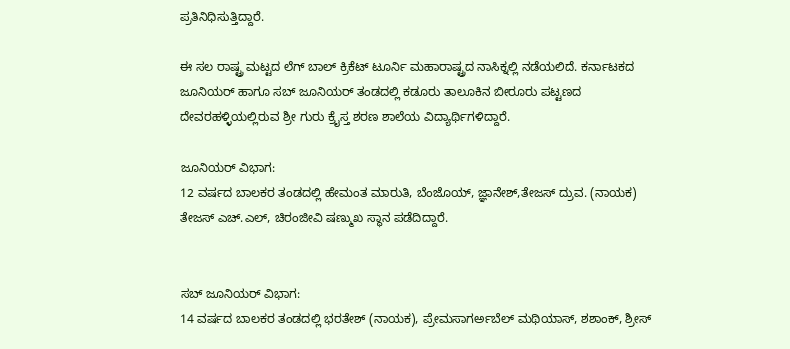ಪ್ರತಿನಿಧಿಸುತ್ತಿದ್ದಾರೆ.

ಈ ಸಲ ರಾಷ್ಟ್ರ ಮಟ್ಟದ ಲೆಗ್ ಬಾಲ್ ಕ್ರಿಕೆಟ್ ಟೂರ್ನಿ ಮಹಾರಾಷ್ಟ್ರದ ನಾಸಿಕ್ನಲ್ಲಿ ನಡೆಯಲಿದೆ. ಕರ್ನಾಟಕದ ಜೂನಿಯರ್ ಹಾಗೂ ಸಬ್ ಜೂನಿಯರ್ ತಂಡದಲ್ಲಿ ಕಡೂರು ತಾಲೂಕಿನ ಬೀರೂರು ಪಟ್ಟಣದ ದೇವರಹಳ್ಳಿಯಲ್ಲಿರುವ ಶ್ರೀ ಗುರು ಕ್ರೈಸ್ತ ಶರಣ ಶಾಲೆಯ ವಿದ್ಯಾರ್ಥಿಗಳಿದ್ದಾರೆ.

ಜೂನಿಯರ್ ವಿಭಾಗ:
12 ವರ್ಷದ ಬಾಲಕರ ತಂಡದಲ್ಲಿ ಹೇಮಂತ ಮಾರುತಿ, ಬೆಂಜೊಯ್, ಜ್ಞಾನೇಶ್,ತೇಜಸ್ ದ್ರುವ. (ನಾಯಕ) ತೇಜಸ್ ಎಚ್.ಎಲ್, ಚಿರಂಜೀವಿ ಷಣ್ಮುಖ ಸ್ಥಾನ ಪಡೆದಿದ್ದಾರೆ.


ಸಬ್ ಜೂನಿಯರ್ ವಿಭಾಗ:
14 ವರ್ಷದ ಬಾಲಕರ ತಂಡದಲ್ಲಿ ಭರತೇಶ್ (ನಾಯಕ), ಪ್ರೇಮಸಾಗರ್ಅಬೆಲ್ ಮಥಿಯಾಸ್, ಶಶಾಂಕ್, ಶ್ರೀಸ್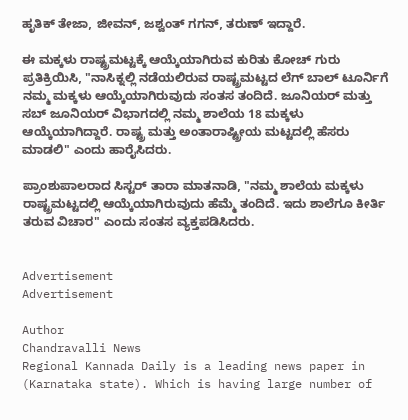ಹೃತಿಕ್ ತೇಜಾ, ಜೀವನ್, ಜಶ್ವಂತ್ ಗಗನ್, ತರುಣ್ ಇದ್ದಾರೆ.

ಈ ಮಕ್ಕಳು ರಾಷ್ಟ್ರಮಟ್ಟಕ್ಕೆ ಆಯ್ಕೆಯಾಗಿರುವ ಕುರಿತು ಕೋಚ್ ಗುರು ಪ್ರತಿಕ್ರಿಯಿಸಿ, "ನಾಸಿಕ್ನಲ್ಲಿ ನಡೆಯಲಿರುವ ರಾಷ್ಟ್ರಮಟ್ಟದ ಲೆಗ್ ಬಾಲ್ ಟೂರ್ನಿಗೆ ನಮ್ಮ ಮಕ್ಕಳು ಆಯ್ಕೆಯಾಗಿರುವುದು ಸಂತಸ ತಂದಿದೆ. ಜೂನಿಯರ್ ಮತ್ತು ಸಬ್ ಜೂನಿಯರ್ ವಿಭಾಗದಲ್ಲಿ ನಮ್ಮ ಶಾಲೆಯ 18 ಮಕ್ಕಳು ಆಯ್ಕೆಯಾಗಿದ್ದಾರೆ. ರಾಷ್ಟ್ರ ಮತ್ತು ಅಂತಾರಾಷ್ಟ್ರೀಯ ಮಟ್ಟದಲ್ಲಿ ಹೆಸರು ಮಾಡಲಿ" ಎಂದು ಹಾರೈಸಿದರು.

ಪ್ರಾಂಶುಪಾಲರಾದ ಸಿಸ್ಟರ್ ತಾರಾ ಮಾತನಾಡಿ, "ನಮ್ಮ ಶಾಲೆಯ ಮಕ್ಕಳು ರಾಷ್ಟ್ರಮಟ್ಟದಲ್ಲಿ ಆಯ್ಕೆಯಾಗಿರುವುದು ಹೆಮ್ಮೆ ತಂದಿದೆ. ಇದು ಶಾಲೆಗೂ ಕೀರ್ತಿ ತರುವ ವಿಚಾರ" ಎಂದು ಸಂತಸ ವ್ಯಕ್ತಪಡಿಸಿದರು.


Advertisement
Advertisement

Author
Chandravalli News
Regional Kannada Daily is a leading news paper in (Karnataka state). Which is having large number of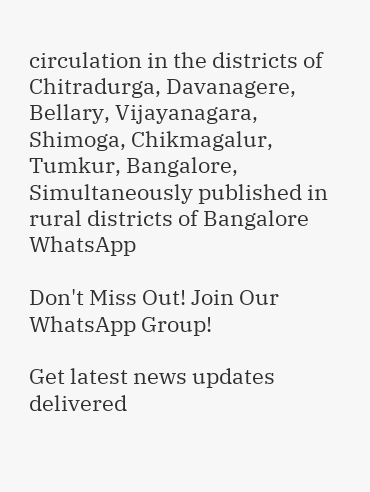circulation in the districts of Chitradurga, Davanagere, Bellary, Vijayanagara, Shimoga, Chikmagalur, Tumkur, Bangalore, Simultaneously published in rural districts of Bangalore
WhatsApp

Don't Miss Out! Join Our WhatsApp Group!

Get latest news updates delivered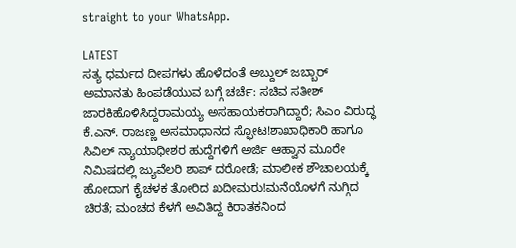straight to your WhatsApp.

LATEST
ಸತ್ಯ ಧರ್ಮದ ದೀಪಗಳು ಹೊಳೆದಂತೆ ಅಬ್ದುಲ್ ಜಬ್ಬಾರ್ ಅಮಾನತು ಹಿಂಪಡೆಯುವ ಬಗ್ಗೆ ಚರ್ಚೆ: ಸಚಿವ ಸತೀಶ್ ಜಾರಕಿಹೊಳಿಸಿದ್ದರಾಮಯ್ಯ ಅಸಹಾಯಕರಾಗಿದ್ದಾರೆ; ಸಿಎಂ ವಿರುದ್ಧ ಕೆ.ಎನ್. ರಾಜಣ್ಣ ಅಸಮಾಧಾನದ ಸ್ಫೋಟ!ಶಾಖಾಧಿಕಾರಿ ಹಾಗೂ ಸಿವಿಲ್ ನ್ಯಾಯಾಧೀಶರ ಹುದ್ದೆಗಳಿಗೆ ಅರ್ಜಿ ಆಹ್ವಾನ ಮೂರೇ ನಿಮಿಷದಲ್ಲಿ ಜ್ಯುವೆಲರಿ ಶಾಪ್ ದರೋಡೆ; ಮಾಲೀಕ ಶೌಚಾಲಯಕ್ಕೆ ಹೋದಾಗ ಕೈಚಳಕ ತೋರಿದ ಖದೀಮರು!ಮನೆಯೊಳಗೆ ನುಗ್ಗಿದ ಚಿರತೆ; ಮಂಚದ ಕೆಳಗೆ ಅವಿತಿದ್ದ ಕಿರಾತಕನಿಂದ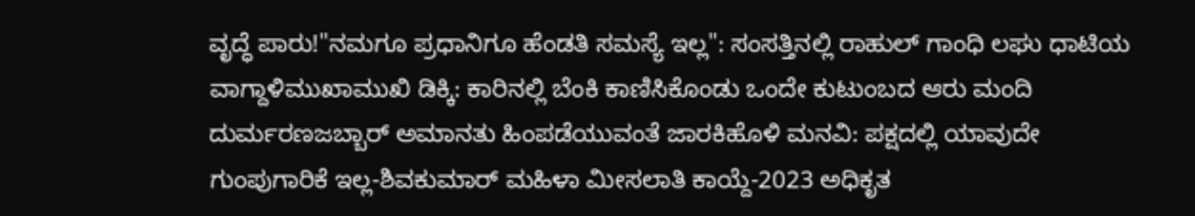ವೃದ್ಧೆ ಪಾರು!"ನಮಗೂ ಪ್ರಧಾನಿಗೂ ಹೆಂಡತಿ ಸಮಸ್ಯೆ ಇಲ್ಲ": ಸಂಸತ್ತಿನಲ್ಲಿ ರಾಹುಲ್ ಗಾಂಧಿ ಲಘು ಧಾಟಿಯ ವಾಗ್ದಾಳಿಮುಖಾಮುಖಿ ಡಿಕ್ಕಿ: ಕಾರಿನಲ್ಲಿ ಬೆಂಕಿ ಕಾಣಿಸಿಕೊಂಡು ಒಂದೇ ಕುಟುಂಬದ ಆರು ಮಂದಿ ದುರ್ಮರಣಜಬ್ಬಾರ್ ಅಮಾನತು ಹಿಂಪಡೆಯುವಂತೆ ಜಾರಕಿಹೊಳಿ ಮನವಿ: ಪಕ್ಷದಲ್ಲಿ ಯಾವುದೇ ಗುಂಪುಗಾರಿಕೆ ಇಲ್ಲ-ಶಿವಕುಮಾರ್ ಮಹಿಳಾ ಮೀಸಲಾತಿ ಕಾಯ್ದೆ-2023 ಅಧಿಕೃತ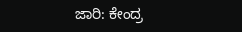ಜಾರಿ: ಕೇಂದ್ರ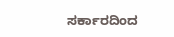ಸರ್ಕಾರದಿಂದ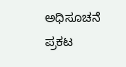ಅಧಿಸೂಚನೆ ಪ್ರಕಟ